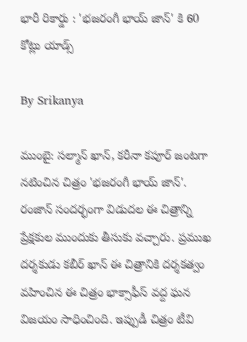భారీ రికార్డు : 'భజరంగీ భాయ్‌ జాన్‌' కి 60 కోట్లు యాడ్స్

By Srikanya

ముంబై: సల్మాన్‌ ఖాన్‌, కరీనా కపూర్‌ జంటగా నటించిన చిత్రం 'భజరంగీ భాయ్‌ జాన్‌'. రంజాన్‌ సందర్భంగా విడుదల ఈ చిత్రాన్ని ప్రేక్షకుల ముందుకు తీసుకు వచ్చారు. ప్రముఖ దర్శకుడు కబీర్‌ ఖాన్‌ ఈ చిత్రానికి దర్శకత్వం వహించిన ఈ చిత్రం భాక్సాఫీస్ వద్ద ఘన విజయం సాధించింది. ఇప్పుడీ చిత్రం టీవి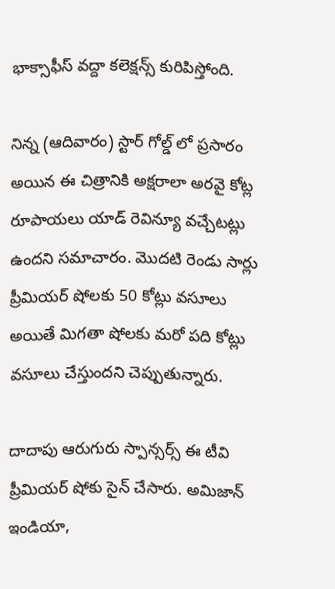భాక్సాఫీస్ వద్దా కలెక్షన్స్ కురిపిస్తోంది.

నిన్న (ఆదివారం) స్టార్ గోల్డ్ లో ప్రసారం అయిన ఈ చిత్రానికి అక్షరాలా అరవై కోట్ల రూపాయలు యాడ్ రెవిన్యూ వచ్చేటట్లు ఉందని సమాచారం. మొదటి రెండు సార్లు ప్రీమియర్ షోలకు 50 కోట్లు వసూలు అయితే మిగతా షోలకు మరో పది కోట్లు వసూలు చేస్తుందని చెప్పుతున్నారు.

దాదాపు ఆరుగురు స్పాన్సర్స్ ఈ టీవి ప్రీమియర్ షోకు సైన్ చేసారు. అమిజాన్ ఇండియా,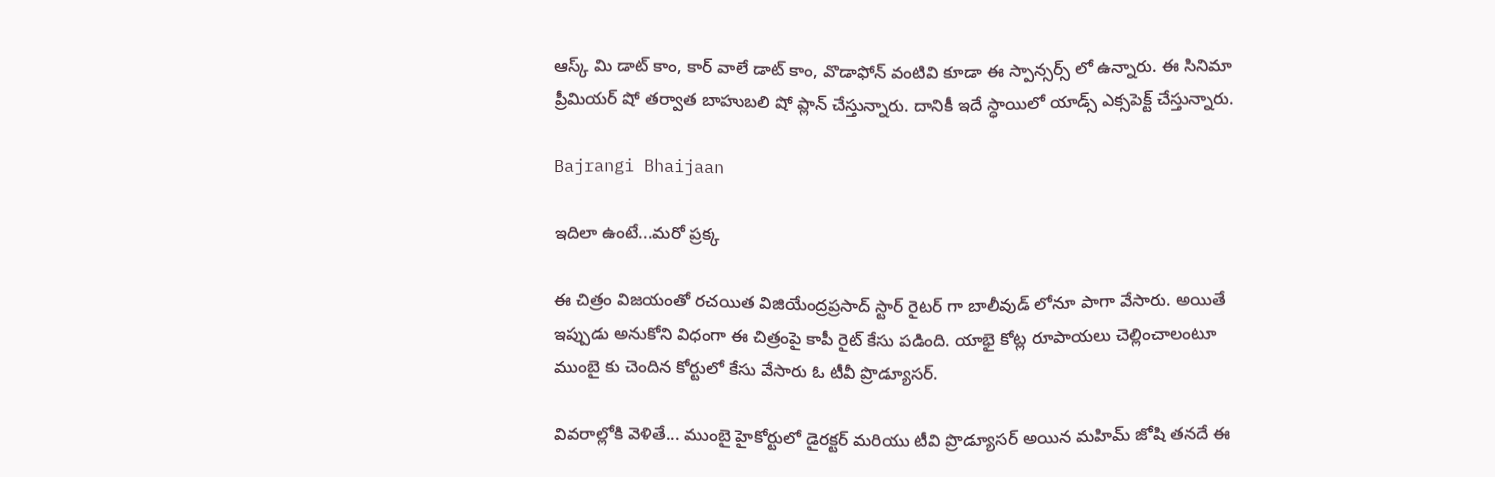ఆస్క్ మి డాట్ కాం, కార్ వాలే డాట్ కాం, వొడాఫోన్ వంటివి కూడా ఈ స్పాన్సర్స్ లో ఉన్నారు. ఈ సినిమా ప్రీమియర్ షో తర్వాత బాహుబలి షో ప్లాన్ చేస్తున్నారు. దానికీ ఇదే స్ధాయిలో యాడ్స్ ఎక్సపెక్ట్ చేస్తున్నారు.

Bajrangi Bhaijaan

ఇదిలా ఉంటే...మరో ప్రక్క

ఈ చిత్రం విజయంతో రచయిత విజియేంద్రప్రసాద్ స్టార్ రైటర్ గా బాలీవుడ్ లోనూ పాగా వేసారు. అయితే ఇప్పుడు అనుకోని విధంగా ఈ చిత్రంపై కాపీ రైట్ కేసు పడింది. యాభై కోట్ల రూపాయలు చెల్లించాలంటూ ముంబై కు చెందిన కోర్టులో కేసు వేసారు ఓ టీవీ ప్రొడ్యూసర్.

వివరాల్లోకి వెళితే... ముంబై హైకోర్టులో డైరక్టర్ మరియు టీవి ప్రొడ్యూసర్ అయిన మహిమ్ జోషి తనదే ఈ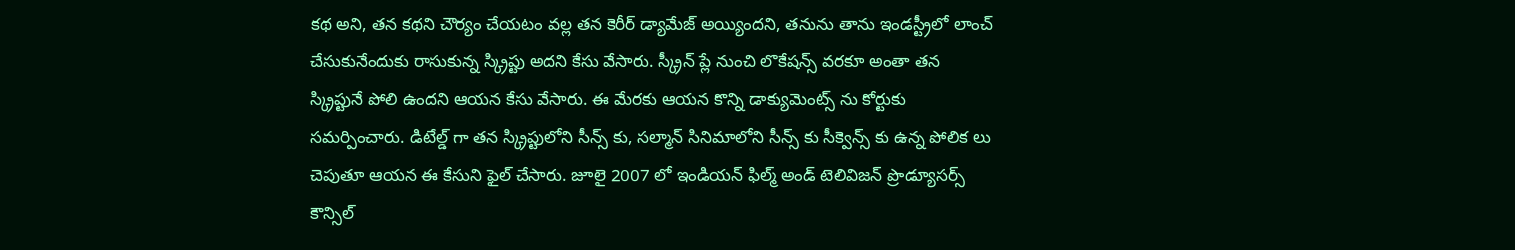కథ అని, తన కథని చౌర్యం చేయటం వల్ల తన కెరీర్ డ్యామేజ్ అయ్యిందని, తనును తాను ఇండస్ట్రీలో లాంచ్ చేసుకునేందుకు రాసుకున్న స్క్రిప్టు అదని కేసు వేసారు. స్క్రీన్ ప్లే నుంచి లొకేషన్స్ వరకూ అంతా తన స్క్రిప్టునే పోలి ఉందని ఆయన కేసు వేసారు. ఈ మేరకు ఆయన కొన్ని డాక్యుమెంట్స్ ను కోర్టుకు సమర్పించారు. డిటేల్డ్ గా తన స్క్రిప్టులోని సీన్స్ కు, సల్మాన్ సినిమాలోని సీన్స్ కు సీక్వెన్స్ కు ఉన్న పోలిక లు చెపుతూ ఆయన ఈ కేసుని ఫైల్ చేసారు. జూలై 2007 లో ఇండియన్ ఫిల్మ్ అండ్ టెలివిజన్ ప్రొడ్యూసర్స్ కౌన్సిల్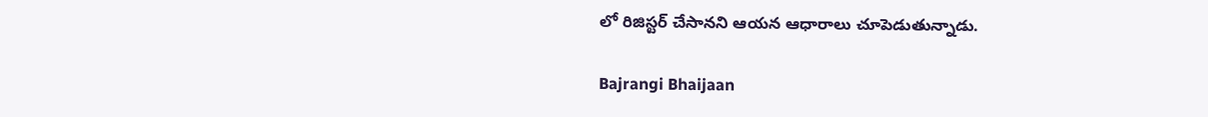లో రిజిస్టర్ చేసానని ఆయన ఆధారాలు చూపెడుతున్నాడు.

Bajrangi Bhaijaan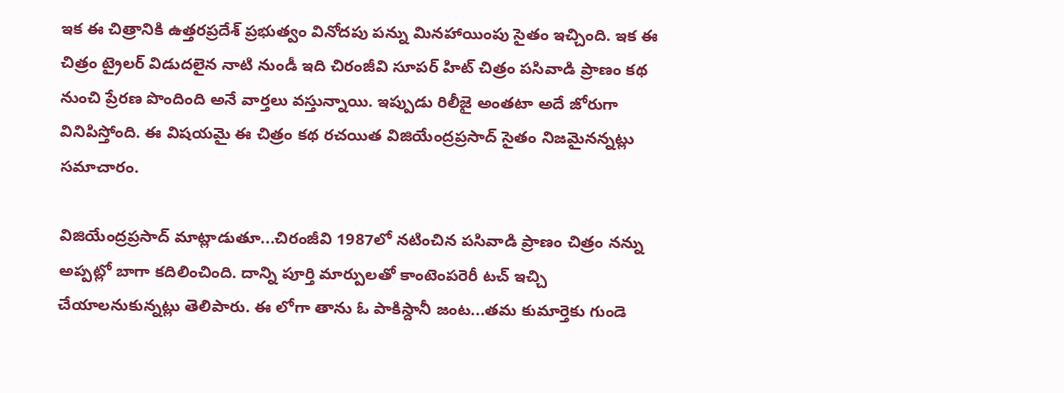ఇక ఈ చిత్రానికి ఉత్తరప్రదేశ్‌ ప్రభుత్వం వినోదపు పన్ను మినహాయింపు సైతం ఇచ్చింది. ఇక ఈ చిత్రం ట్రైలర్ విడుదలైన నాటి నుండీ ఇది చిరంజీవి సూపర్ హిట్ చిత్రం పసివాడి ప్రాణం కథ నుంచి ప్రేరణ పొందింది అనే వార్తలు వస్తున్నాయి. ఇప్పుడు రిలీజై అంతటా అదే జోరుగా వినిపిస్తోంది. ఈ విషయమై ఈ చిత్రం కథ రచయిత విజియేంద్రప్రసాద్ సైతం నిజమైనన్నట్లు సమాచారం.

విజియేంద్రప్రసాద్ మాట్లాడుతూ...చిరంజీవి 1987లో నటించిన పసివాడి ప్రాణం చిత్రం నన్ను అప్పట్లో బాగా కదిలించింది. దాన్ని పూర్తి మార్పులతో కాంటెంపరెరీ టచ్ ఇచ్చి చేయాలనుకున్నట్లు తెలిపారు. ఈ లోగా తాను ఓ పాకిస్దానీ జంట...తమ కుమార్తెకు గుండె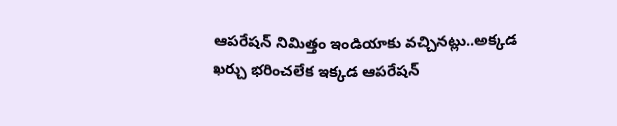ఆపరేషన్ నిమిత్తం ఇండియాకు వచ్చినట్లు..అక్కడ ఖర్చు భరించలేక ఇక్కడ ఆపరేషన్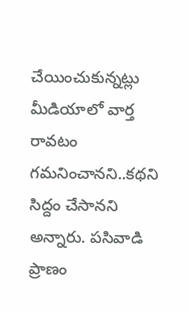చేయించుకున్నట్లు మీడియాలో వార్త రావటం గమనించానని..కథని సిద్దం చేసానని అన్నారు. పసివాడి ప్రాణం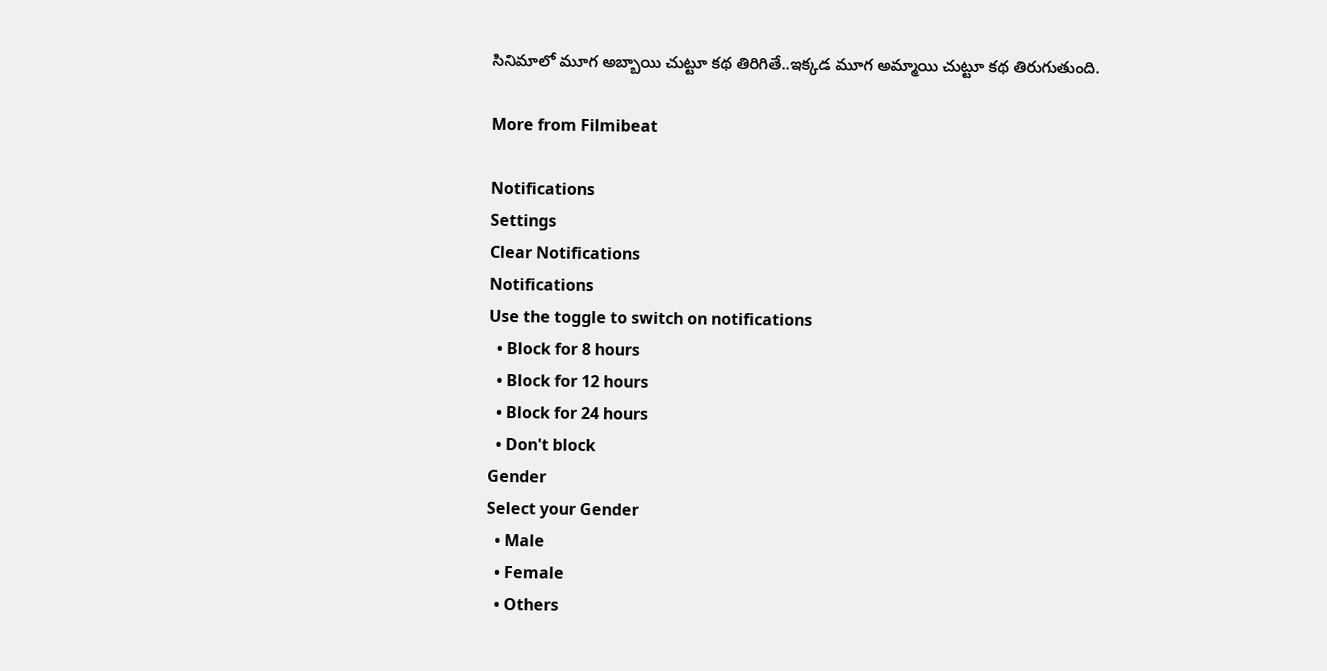సినిమాలో మూగ అబ్బాయి చుట్టూ కథ తిరిగితే..ఇక్కడ మూగ అమ్మాయి చుట్టూ కథ తిరుగుతుంది.

More from Filmibeat

Notifications
Settings
Clear Notifications
Notifications
Use the toggle to switch on notifications
  • Block for 8 hours
  • Block for 12 hours
  • Block for 24 hours
  • Don't block
Gender
Select your Gender
  • Male
  • Female
  • Others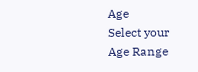Age
Select your Age Range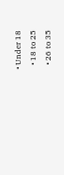• Under 18
  • 18 to 25
  • 26 to 35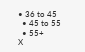• 36 to 45
  • 45 to 55
  • 55+
X